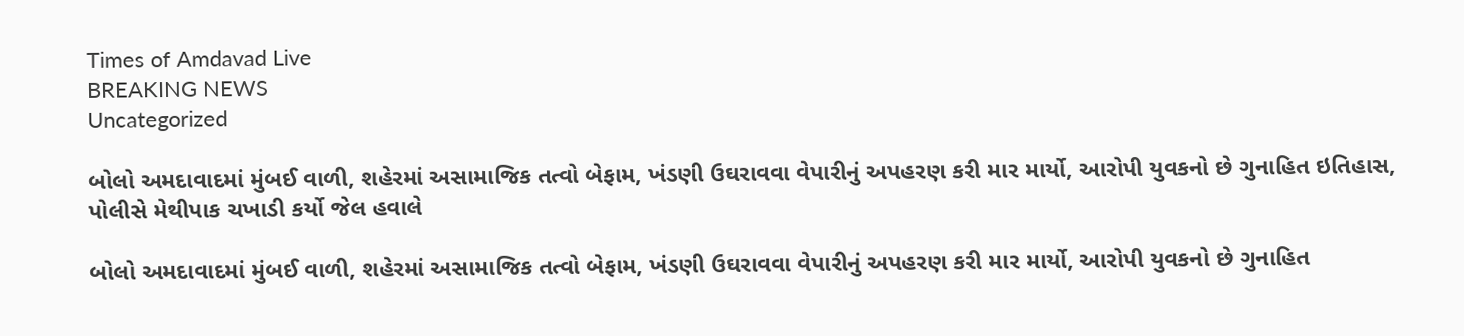Times of Amdavad Live
BREAKING NEWS
Uncategorized

બોલો અમદાવાદમાં મુંબઈ વાળી, શહેરમાં અસામાજિક તત્વો બેફામ, ખંડણી ઉઘરાવવા વેપારીનું અપહરણ કરી માર માર્યો, આરોપી યુવકનો છે ગુનાહિત ઇતિહાસ, પોલીસે મેથીપાક ચખાડી કર્યો જેલ હવાલે

બોલો અમદાવાદમાં મુંબઈ વાળી, શહેરમાં અસામાજિક તત્વો બેફામ, ખંડણી ઉઘરાવવા વેપારીનું અપહરણ કરી માર માર્યો, આરોપી યુવકનો છે ગુનાહિત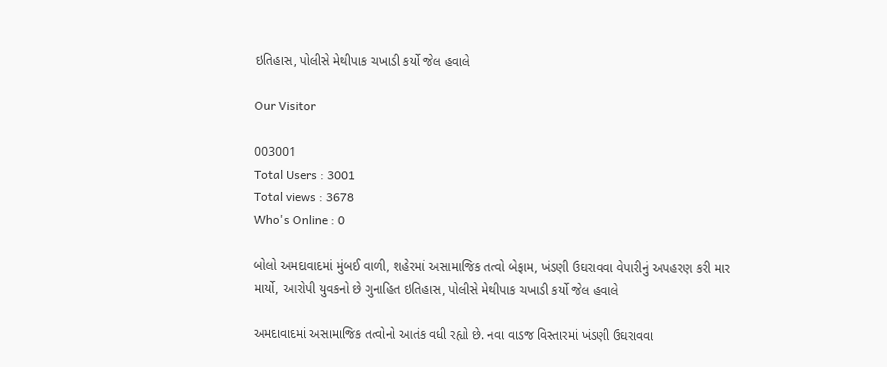ઇતિહાસ, પોલીસે મેથીપાક ચખાડી કર્યો જેલ હવાલે

Our Visitor

003001
Total Users : 3001
Total views : 3678
Who's Online : 0

બોલો અમદાવાદમાં મુંબઈ વાળી, શહેરમાં અસામાજિક તત્વો બેફામ, ખંડણી ઉઘરાવવા વેપારીનું અપહરણ કરી માર માર્યો, આરોપી યુવકનો છે ગુનાહિત ઇતિહાસ, પોલીસે મેથીપાક ચખાડી કર્યો જેલ હવાલે

અમદાવાદમાં અસામાજિક તત્વોનો આતંક વધી રહ્યો છે. નવા વાડજ વિસ્તારમાં ખંડણી ઉઘરાવવા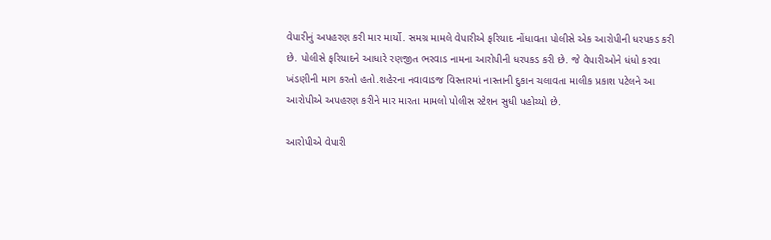વેપારીનું અપહરણ કરી માર માર્યો. સમગ્ર મામલે વેપારીએ ફરિયાદ નોંધાવતા પોલીસે એક આરોપીની ધરપકડ કરી છે. પોલીસે ફરિયાદને આધારે રણજીત ભરવાડ નામના આરોપીની ધરપકડ કરી છે. જે વેપારીઓને ધંધો કરવા ખંડણીની માગ કરતો હતો.શહેરના નવાવાડજ વિસ્તારમાં નાસ્તાની દુકાન ચલાવતા માલીક પ્રકાશ પટેલને આ આરોપીએ અપહરણ કરીને માર મારતા મામલો પોલીસ સ્ટેશન સુધી પહોચ્યો છે.

આરોપીએ વેપારી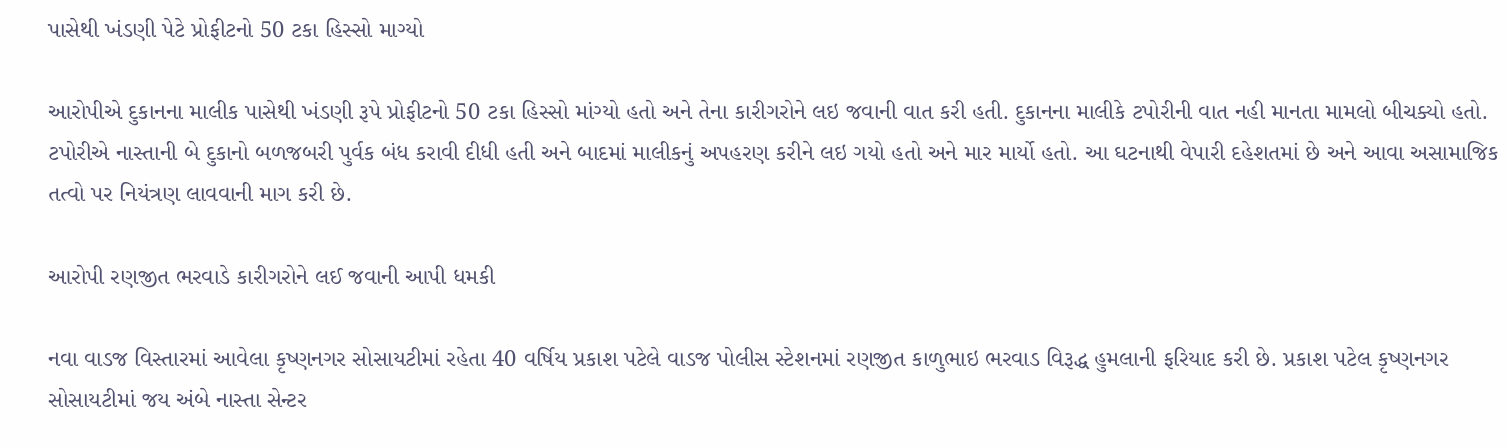પાસેથી ખંડણી પેટે પ્રોફીટનો 50 ટકા હિસ્સો માગ્યો

આરોપીએ દુકાનના માલીક પાસેથી ખંડણી રૂપે પ્રોફીટનો 50 ટકા હિસ્સો માંગ્યો હતો અને તેના કારીગરોને લઇ જવાની વાત કરી હતી. દુકાનના માલીકે ટપોરીની વાત નહી માનતા મામલો બીચક્યો હતો. ટપોરીએ નાસ્તાની બે દુકાનો બળજબરી પુર્વક બંધ કરાવી દીધી હતી અને બાદમાં માલીકનું અપહરણ કરીને લઇ ગયો હતો અને માર માર્યો હતો. આ ઘટનાથી વેપારી દહેશતમાં છે અને આવા અસામાજિક તત્વો પર નિયંત્રણ લાવવાની માગ કરી છે.

આરોપી રણજીત ભરવાડે કારીગરોને લઈ જવાની આપી ધમકી

નવા વાડજ વિસ્તારમાં આવેલા કૃષ્ણનગર સોસાયટીમાં રહેતા 40 વર્ષિય પ્રકાશ પટેલે વાડજ પોલીસ સ્ટેશનમાં રણજીત કાળુભાઇ ભરવાડ વિરૂદ્ધ હુમલાની ફરિયાદ કરી છે. પ્રકાશ પટેલ કૃષ્ણનગર સોસાયટીમાં જય અંબે નાસ્તા સેન્ટર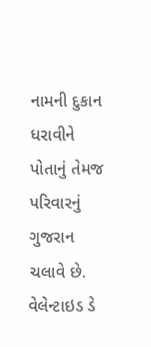નામની દુકાન ધરાવીને પોતાનું તેમજ પરિવારનું ગુજરાન ચલાવે છે. વેલેન્ટાઇડ ડે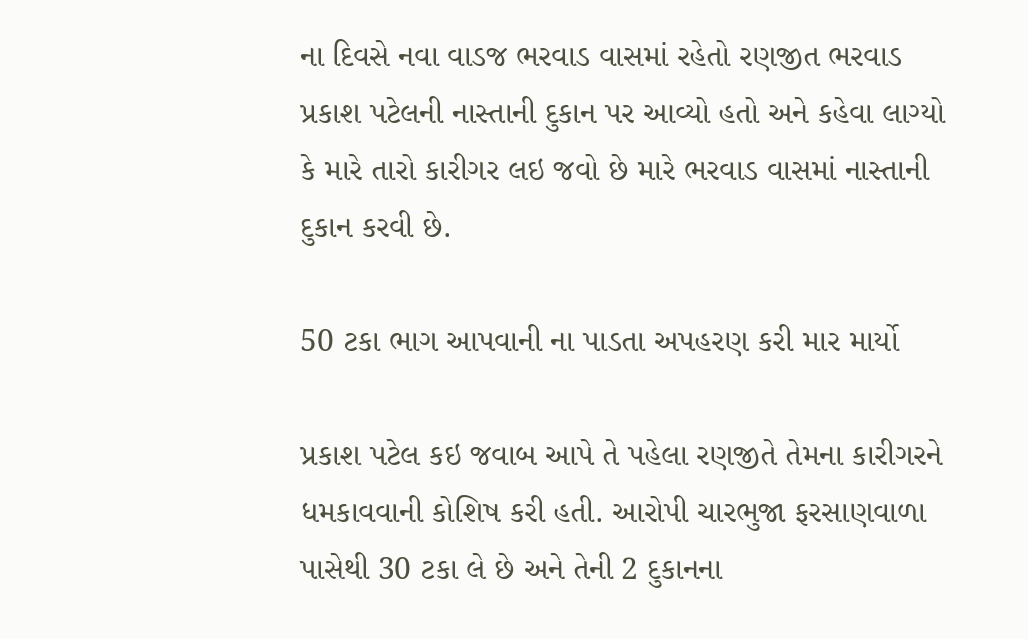ના દિવસે નવા વાડજ ભરવાડ વાસમાં રહેતો રણજીત ભરવાડ પ્રકાશ પટેલની નાસ્તાની દુકાન પર આવ્યો હતો અને કહેવા લાગ્યો કે મારે તારો કારીગર લઇ જવો છે મારે ભરવાડ વાસમાં નાસ્તાની દુકાન કરવી છે.

50 ટકા ભાગ આપવાની ના પાડતા અપહરણ કરી માર માર્યો

પ્રકાશ પટેલ કઇ જવાબ આપે તે પહેલા રણજીતે તેમના કારીગરને ધમકાવવાની કોશિષ કરી હતી. આરોપી ચારભુજા ફરસાણવાળા પાસેથી 30 ટકા લે છે અને તેની 2 દુકાનના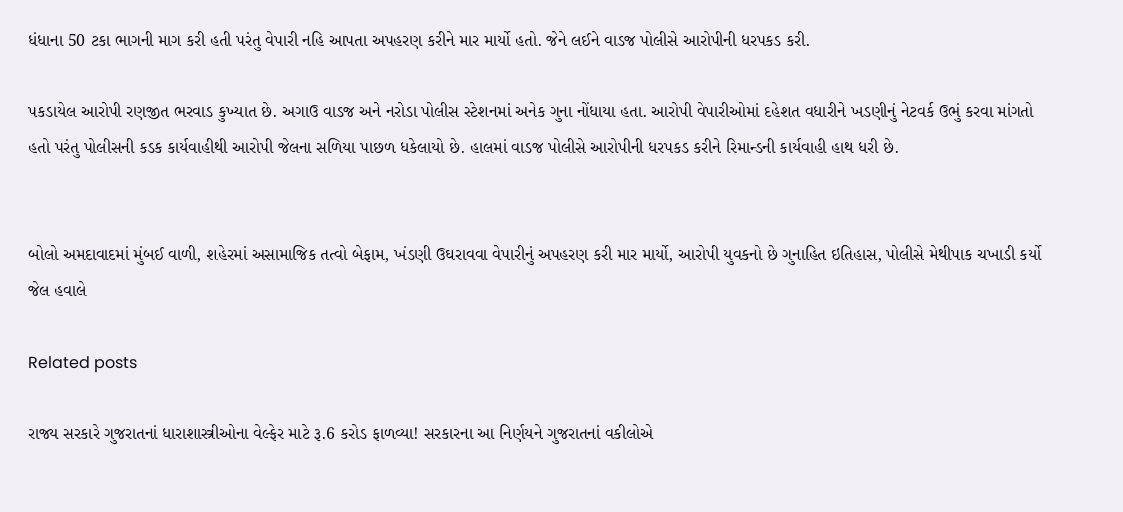ધંધાના 50 ટકા ભાગની માગ કરી હતી પરંતુ વેપારી નહિ આપતા અપહરણ કરીને માર માર્યો હતો. જેને લઈને વાડજ પોલીસે આરોપીની ધરપકડ કરી.

પકડાયેલ આરોપી રણજીત ભરવાડ કુખ્યાત છે. અગાઉ વાડજ અને નરોડા પોલીસ સ્ટેશનમાં અનેક ગુના નોંધાયા હતા. આરોપી વેપારીઓમાં દહેશત વધારીને ખડણીનું નેટવર્ક ઉભું કરવા માંગતો હતો પરંતુ પોલીસની કડક કાર્યવાહીથી આરોપી જેલના સળિયા પાછળ ધકેલાયો છે. હાલમાં વાડજ પોલીસે આરોપીની ધરપકડ કરીને રિમાન્ડની કાર્યવાહી હાથ ધરી છે.


બોલો અમદાવાદમાં મુંબઈ વાળી, શહેરમાં અસામાજિક તત્વો બેફામ, ખંડણી ઉઘરાવવા વેપારીનું અપહરણ કરી માર માર્યો, આરોપી યુવકનો છે ગુનાહિત ઇતિહાસ, પોલીસે મેથીપાક ચખાડી કર્યો જેલ હવાલે

Related posts

રાજ્ય સરકારે ગુજરાતનાં ધારાશાસ્ત્રીઓના વેલ્ફેર માટે રૂ.6 કરોડ ફાળવ્યા! સરકારના આ નિર્ણયને ગુજરાતનાં વકીલોએ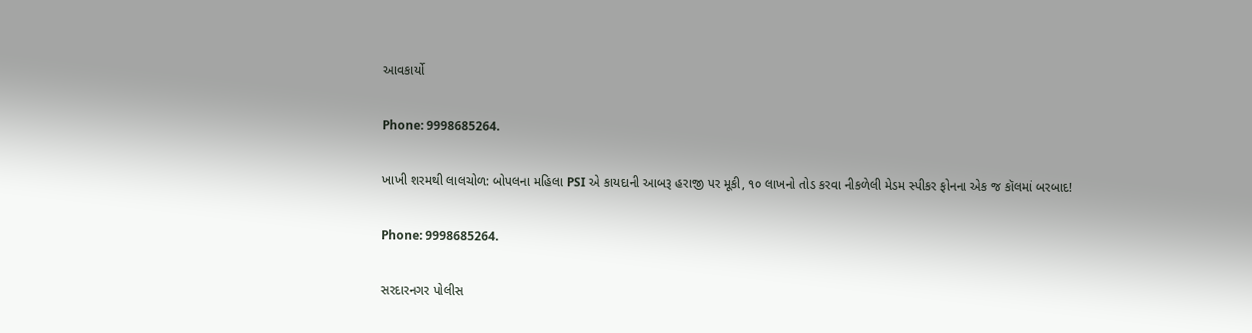આવકાર્યો

Phone: 9998685264.

ખાખી શરમથી લાલચોળ: બોપલના મહિલા PSI એ કાયદાની આબરૂ હરાજી પર મૂકી, ૧૦ લાખનો તોડ કરવા નીકળેલી મેડમ સ્પીકર ફોનના એક જ કૉલમાં બરબાદ!

Phone: 9998685264.

સરદારનગર પોલીસ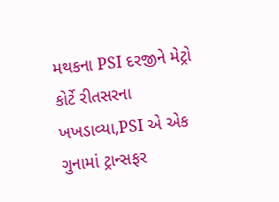મથકના PSI દરજીને મેટ્રો કોર્ટે રીતસરના ખખડાવ્યા,PSI એ એક ગુનામાં ટ્રાન્સફર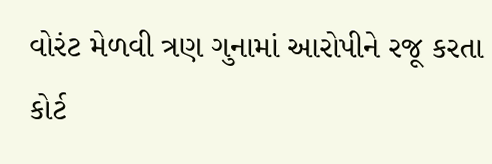વોરંટ મેળવી ત્રણ ગુનામાં આરોપીને રજૂ કરતા કોર્ટ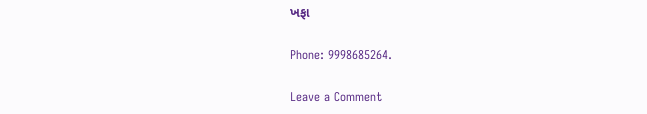ખફા

Phone: 9998685264.

Leave a Comment